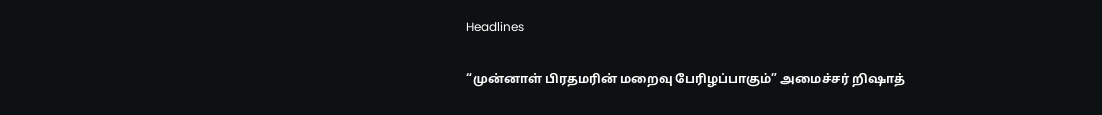Headlines

“முன்னாள் பிரதமரின் மறைவு பேரிழப்பாகும்” அமைச்சர் றிஷாத்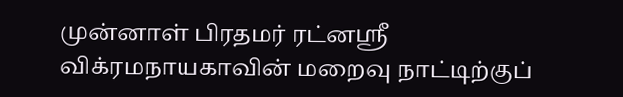முன்னாள் பிரதமர் ரட்னஸ்ரீ விக்ரமநாயகாவின் மறைவு நாட்டிற்குப்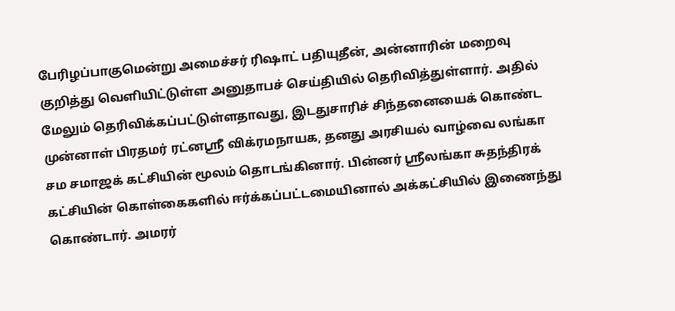பேரிழப்பாகுமென்று அமைச்சர் ரிஷாட் பதியுதீன், அன்னாரின் மறைவு குறித்து வெளியிட்டுள்ள அனுதாபச் செய்தியில் தெரிவித்துள்ளார். அதில் மேலும் தெரிவிக்கப்பட்டுள்ளதாவது, இடதுசாரிச் சிந்தனையைக் கொண்ட முன்னாள் பிரதமர் ரட்னஸ்ரீ விக்ரமநாயக, தனது அரசியல் வாழ்வை லங்கா சம சமாஜக் கட்சியின் மூலம் தொடங்கினார். பின்னர் ஸ்ரீலங்கா சுதந்திரக் கட்சியின் கொள்கைகளில் ஈர்க்கப்பட்டமையினால் அக்கட்சியில் இணைந்து கொண்டார். அமரர்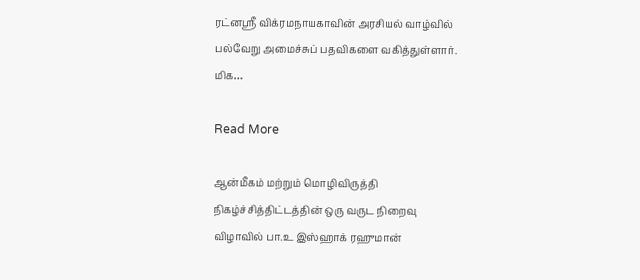ரட்னஸ்ரீ விக்ரமநாயகாவின் அரசியல் வாழ்வில் பல்வேறு அமைச்சுப் பதவிகளை வகித்துள்ளார். மிக…

Read More

ஆன்மீகம் மற்றும் மொழிவிருத்தி நிகழ்ச்சித்திட்டத்தின் ஒரு வருட நிறைவு விழாவில் பா.உ இஸ்ஹாக் ரஹுமான்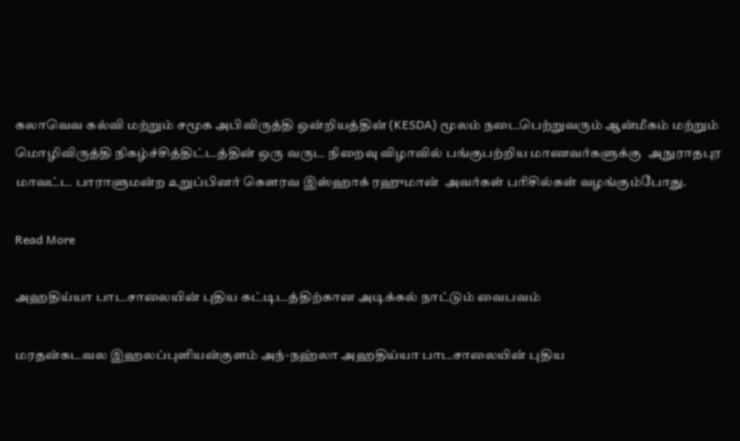கலாவெவ கல்வி மற்றும் சமூக அபிவிருத்தி ஒன்றியத்தின் (KESDA) மூலம் நடைபெற்றுவரும் ஆன்மீகம் மற்றும் மொழிவிருத்தி நிகழ்ச்சித்திட்டத்தின் ஒரு வருட நிறைவு விழாவில் பங்குபற்றிய மாணவர்களுக்கு  அநுராதபுர மாவட்ட பாராளுமன்ற உறுப்பினர் கெளரவ இஸ்ஹாக் ரஹுமான்  அவர்கள் பரிசில்கள் வழங்கும்போது.

Read More

அஹதிய்யா பாடசாலையின் புதிய கட்டிடத்திற்கான அடிக்கல் நாட்டும் வைபவம்

மரதன்கடவல இஹலப்புளியன்குளம் அந்-நஹ்லா அஹதிய்யா பாடசாலையின் புதிய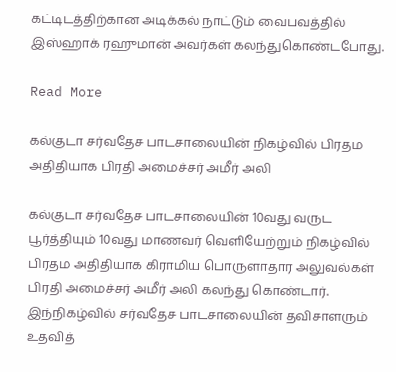கட்டிடத்திற்கான அடிக்கல் நாட்டும் வைபவத்தில் இஸ்ஹாக் ரஹுமான் அவர்கள் கலந்துகொண்டபோது.

Read More

கல்குடா சர்வதேச பாடசாலையின் நிகழ்வில் பிரதம அதிதியாக பிரதி அமைச்சர் அமீர் அலி

கல்குடா சர்வதேச பாடசாலையின் 10வது வருட பூர்த்தியும் 10வது மாணவர் வெளியேற்றும் நிகழ்வில் பிரதம அதிதியாக கிராமிய பொருளாதார அலுவல்கள் பிரதி அமைச்சர் அமீர் அலி கலந்து கொண்டார். இந்நிகழ்வில் சர்வதேச பாடசாலையின் தவிசாளரும் உதவித்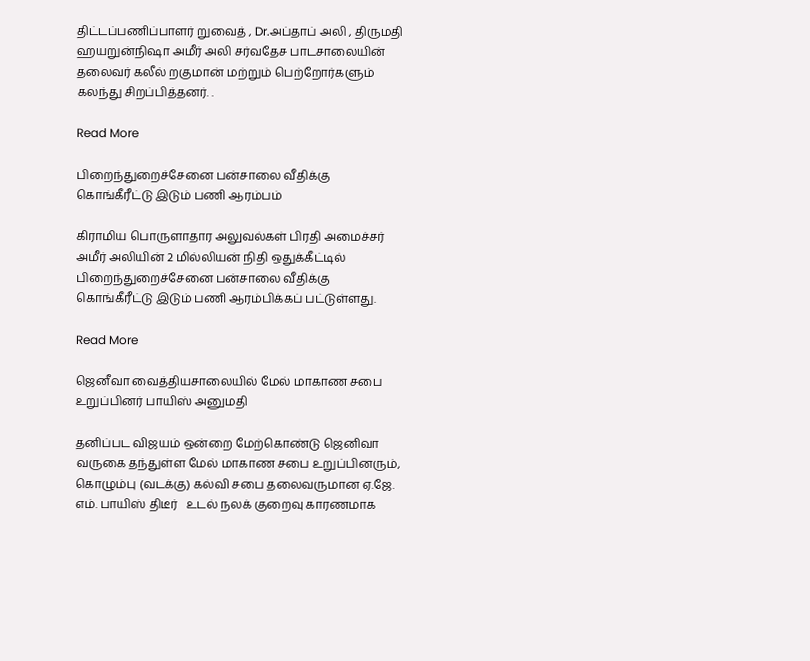திட்டப்பணிப்பாளர் றுவைத் , Dr.அப்தாப் அலி , திருமதி ஹயறுன்நிஷா அமீர் அலி சர்வதேச பாடசாலையின் தலைவர் கலீல் றகுமான் மற்றும் பெற்றோர்களும் கலந்து சிறப்பித்தனர். .

Read More

பிறைந்துறைச்சேனை பன்சாலை வீதிக்கு கொங்கீரீட்டு இடும் பணி ஆரம்பம்

கிராமிய பொருளாதார அலுவல்கள் பிரதி அமைச்சர் அமீர் அலியின் 2 மில்லியன் நிதி ஒதுக்கீட்டில் பிறைந்துறைச்சேனை பன்சாலை வீதிக்கு கொங்கீரீட்டு இடும் பணி ஆரம்பிக்கப் பட்டுள்ளது.

Read More

ஜெனீவா வைத்தியசாலையில் மேல் மாகாண சபை உறுப்பினர் பாயிஸ் அனுமதி

தனிப்பட விஜயம் ஒன்றை மேற்கொண்டு ஜெனிவா வருகை தந்துள்ள மேல் மாகாண சபை உறுப்பினரும், கொழும்பு (வடக்கு) கல்வி சபை தலைவருமான ஏ.ஜே. எம். பாயிஸ் திடீர்   உடல் நலக் குறைவு காரணமாக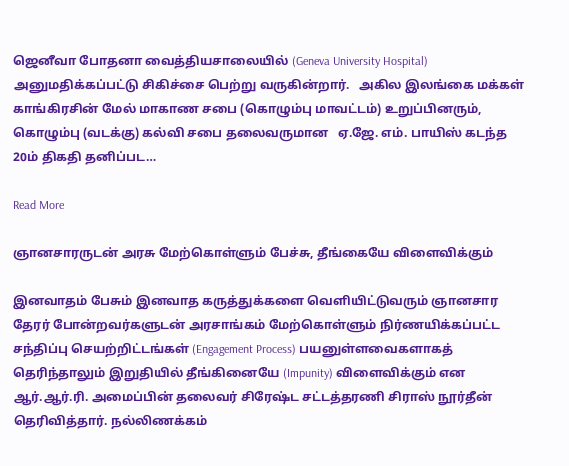ஜெனீவா போதனா வைத்தியசாலையில் (Geneva University Hospital)  அனுமதிக்கப்பட்டு சிகிச்சை பெற்று வருகின்றார்.   அகில இலங்கை மக்கள் காங்கிரசின் மேல் மாகாண சபை (கொழும்பு மாவட்டம்) உறுப்பினரும், கொழும்பு (வடக்கு) கல்வி சபை தலைவருமான   ஏ.ஜே. எம். பாயிஸ் கடந்த 20ம் திகதி தனிப்பட…

Read More

ஞானசாரருடன் அரசு மேற்கொள்ளும் பேச்சு, தீங்கையே விளைவிக்கும்

இனவாதம் பேசும் இனவாத கருத்துக்களை வெளியிட்டுவரும் ஞானசார தேரர் போன்றவர்களுடன் அரசாங்கம் மேற்கொள்ளும் நிர்ணயிக்கப்பட்ட சந்திப்பு செயற்றிட்டங்கள் (Engagement Process) பயனுள்ளவைகளாகத் தெரிந்தாலும் இறுதியில் தீங்கினையே (Impunity) விளைவிக்கும் என ஆர்.ஆர்.ரி. அமைப்பின் தலைவர் சிரேஷ்ட சட்டத்தரணி சிராஸ் நூர்தீன் தெரிவித்தார். நல்லிணக்கம்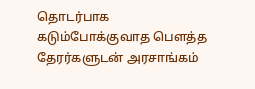தொடர்பாக கடும்போக்குவாத பௌத்த தேரர்களுடன் அரசாங்கம்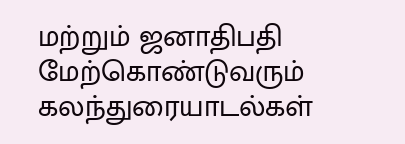மற்றும் ஜனாதிபதி மேற்கொண்டுவரும் கலந்துரையாடல்கள்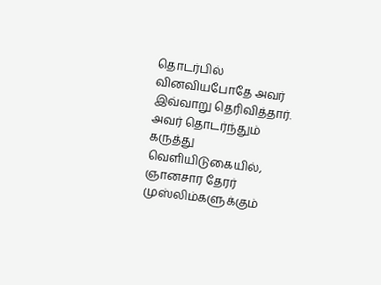தொடர்பில் வினவியபோதே அவர் இவ்வாறு தெரிவித்தார். அவர் தொடர்ந்தும் கருத்து வெளியிடுகையில், ஞானசார தேரர் முஸ்லிம்களுக்கும்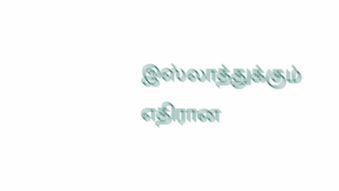இஸ்லாத்துக்கும் எதிரான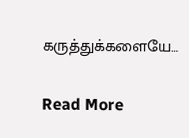கருத்துக்களையே…

Read More